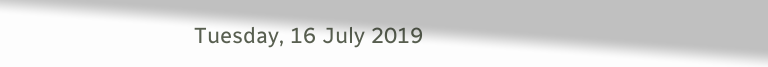Tuesday, 16 July 2019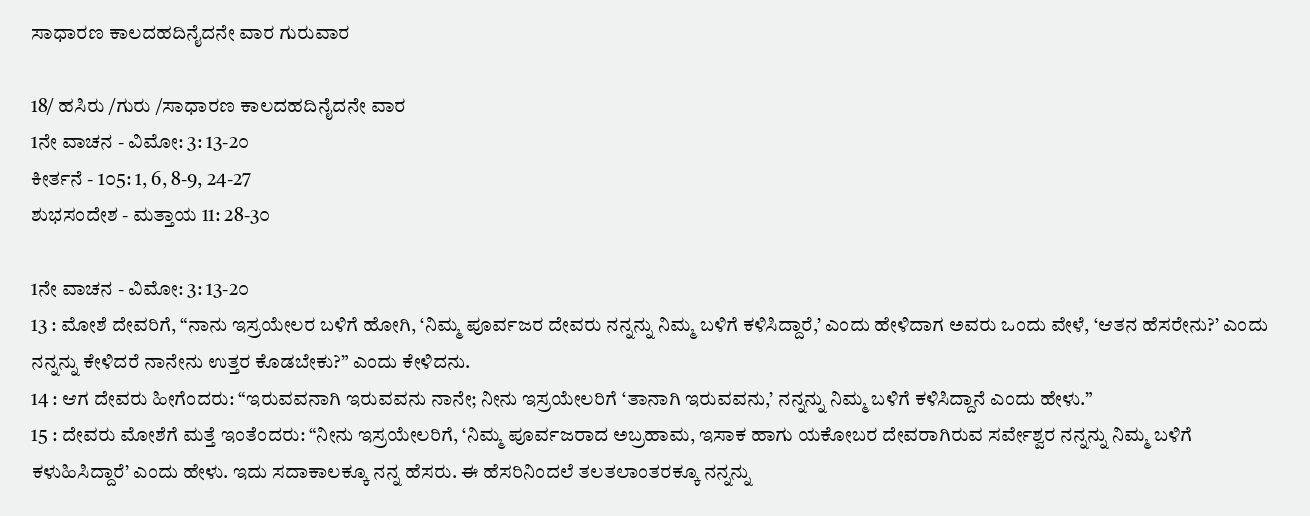ಸಾಧಾರಣ ಕಾಲದಹದಿನೈದನೇ ವಾರ ಗುರುವಾರ

18/ ಹಸಿರು /ಗುರು /ಸಾಧಾರಣ ಕಾಲದಹದಿನೈದನೇ ವಾರ
1ನೇ ವಾಚನ - ವಿಮೋ: 3: 13-2೦
ಕೀರ್ತನೆ - 1೦5: 1, 6, 8-9, 24-27
ಶುಭಸಂದೇಶ - ಮತ್ತಾಯ 11: 28-3೦

1ನೇ ವಾಚನ - ವಿಮೋ: 3: 13-2೦
13 : ಮೋಶೆ ದೇವರಿಗೆ, “ನಾನು ಇಸ್ರಯೇಲರ ಬಳಿಗೆ ಹೋಗಿ, ‘ನಿಮ್ಮ ಪೂರ್ವಜರ ದೇವರು ನನ್ನನ್ನು ನಿಮ್ಮ ಬಳಿಗೆ ಕಳಿಸಿದ್ದಾರೆ,’ ಎಂದು ಹೇಳಿದಾಗ ಅವರು ಒಂದು ವೇಳೆ, ‘ಆತನ ಹೆಸರೇನು?’ ಎಂದು ನನ್ನನ್ನು ಕೇಳಿದರೆ ನಾನೇನು ಉತ್ತರ ಕೊಡಬೇಕು?” ಎಂದು ಕೇಳಿದನು.
14 : ಆಗ ದೇವರು ಹೀಗೆಂದರು: “ಇರುವವನಾಗಿ ಇರುವವನು ನಾನೇ; ನೀನು ಇಸ್ರಯೇಲರಿಗೆ ‘ತಾನಾಗಿ ಇರುವವನು,’ ನನ್ನನ್ನು ನಿಮ್ಮ ಬಳಿಗೆ ಕಳಿಸಿದ್ದಾನೆ ಎಂದು ಹೇಳು.”
15 : ದೇವರು ಮೋಶೆಗೆ ಮತ್ತೆ ಇಂತೆಂದರು: “ನೀನು ಇಸ್ರಯೇಲರಿಗೆ, ‘ನಿಮ್ಮ ಪೂರ್ವಜರಾದ ಅಬ್ರಹಾಮ, ಇಸಾಕ ಹಾಗು ಯಕೋಬರ ದೇವರಾಗಿರುವ ಸರ್ವೇಶ್ವರ ನನ್ನನ್ನು ನಿಮ್ಮ ಬಳಿಗೆ ಕಳುಹಿಸಿದ್ದಾರೆ’ ಎಂದು ಹೇಳು. ಇದು ಸದಾಕಾಲಕ್ಕೂ ನನ್ನ ಹೆಸರು. ಈ ಹೆಸರಿನಿಂದಲೆ ತಲತಲಾಂತರಕ್ಕೂ ನನ್ನನ್ನು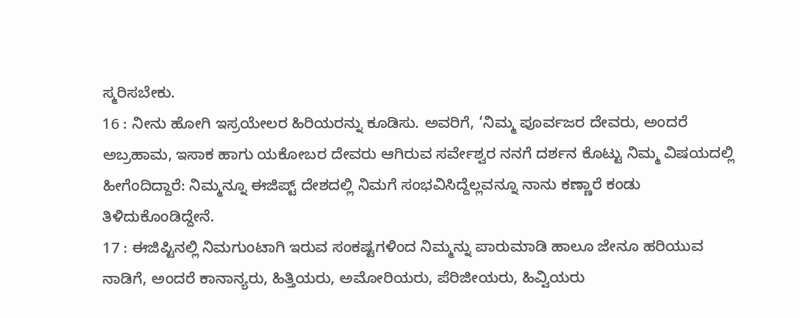ಸ್ಮರಿಸಬೇಕು.
16 : ನೀನು ಹೋಗಿ ಇಸ್ರಯೇಲರ ಹಿರಿಯರನ್ನು ಕೂಡಿಸು. ಅವರಿಗೆ, ‘ನಿಮ್ಮ ಪೂರ್ವಜರ ದೇವರು, ಅಂದರೆ ಅಬ್ರಹಾಮ, ಇಸಾಕ ಹಾಗು ಯಕೋಬರ ದೇವರು ಆಗಿರುವ ಸರ್ವೇಶ್ವರ ನನಗೆ ದರ್ಶನ ಕೊಟ್ಟು ನಿಮ್ಮ ವಿಷಯದಲ್ಲಿ ಹೀಗೆಂದಿದ್ದಾರೆ: ನಿಮ್ಮನ್ನೂ ಈಜಿಪ್ಟ್ ದೇಶದಲ್ಲಿ ನಿಮಗೆ ಸಂಭವಿಸಿದ್ದೆಲ್ಲವನ್ನೂ ನಾನು ಕಣ್ಣಾರೆ ಕಂಡು ತಿಳಿದುಕೊಂಡಿದ್ದೇನೆ.
17 : ಈಜಿಪ್ಟಿನಲ್ಲಿ ನಿಮಗುಂಟಾಗಿ ಇರುವ ಸಂಕಷ್ಟಗಳಿಂದ ನಿಮ್ಮನ್ನು ಪಾರುಮಾಡಿ ಹಾಲೂ ಜೇನೂ ಹರಿಯುವ ನಾಡಿಗೆ, ಅಂದರೆ ಕಾನಾನ್ಯರು, ಹಿತ್ತಿಯರು, ಅಮೋರಿಯರು, ಪೆರಿಜೀಯರು, ಹಿವ್ವಿಯರು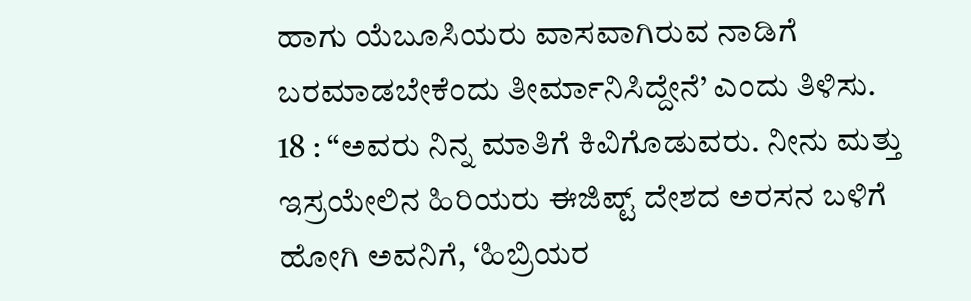ಹಾಗು ಯೆಬೂಸಿಯರು ವಾಸವಾಗಿರುವ ನಾಡಿಗೆ ಬರಮಾಡಬೇಕೆಂದು ತೀರ್ಮಾನಿಸಿದ್ದೇನೆ’ ಎಂದು ತಿಳಿಸು.
18 : “ಅವರು ನಿನ್ನ ಮಾತಿಗೆ ಕಿವಿಗೊಡುವರು. ನೀನು ಮತ್ತು ಇಸ್ರಯೇಲಿನ ಹಿರಿಯರು ಈಜಿಪ್ಟ್ ದೇಶದ ಅರಸನ ಬಳಿಗೆ ಹೋಗಿ ಅವನಿಗೆ, ‘ಹಿಬ್ರಿಯರ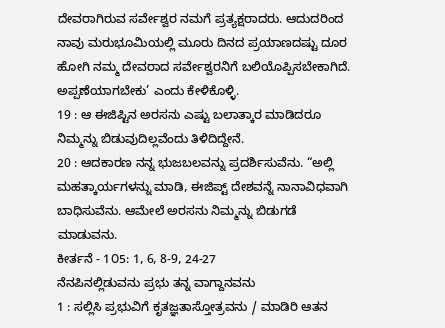ದೇವರಾಗಿರುವ ಸರ್ವೇಶ್ವರ ನಮಗೆ ಪ್ರತ್ಯಕ್ಷರಾದರು. ಆದುದರಿಂದ ನಾವು ಮರುಭೂಮಿಯಲ್ಲಿ ಮೂರು ದಿನದ ಪ್ರಯಾಣದಷ್ಟು ದೂರ ಹೋಗಿ ನಮ್ಮ ದೇವರಾದ ಸರ್ವೇಶ್ವರನಿಗೆ ಬಲಿಯೊಪ್ಪಿಸಬೇಕಾಗಿದೆ. ಅಪ್ಪಣೆಯಾಗಬೇಕು’ ಎಂದು ಕೇಳಿಕೊಳ್ಳಿ.
19 : ಆ ಈಜಿಪ್ಟಿನ ಅರಸನು ಎಷ್ಟು ಬಲಾತ್ಕಾರ ಮಾಡಿದರೂ ನಿಮ್ಮನ್ನು ಬಿಡುವುದಿಲ್ಲವೆಂದು ತಿಳಿದಿದ್ದೇನೆ.
20 : ಆದಕಾರಣ ನನ್ನ ಭುಜಬಲವನ್ನು ಪ್ರದರ್ಶಿಸುವೆನು. “ಅಲ್ಲಿ ಮಹತ್ಕಾರ್ಯಗಳನ್ನು ಮಾಡಿ, ಈಜಿಪ್ಟ್ ದೇಶವನ್ನೆ ನಾನಾವಿಧವಾಗಿ ಬಾಧಿಸುವೆನು. ಆಮೇಲೆ ಅರಸನು ನಿಮ್ಮನ್ನು ಬಿಡುಗಡೆ ಮಾಡುವನು.
ಕೀರ್ತನೆ - 1೦5: 1, 6, 8-9, 24-27
ನೆನಪಿನಲ್ಲಿಡುವನು ಪ್ರಭು ತನ್ನ ವಾಗ್ದಾನವನು
1 : ಸಲ್ಲಿಸಿ ಪ್ರಭುವಿಗೆ ಕೃತಜ್ಞತಾಸ್ತೋತ್ರವನು / ಮಾಡಿರಿ ಆತನ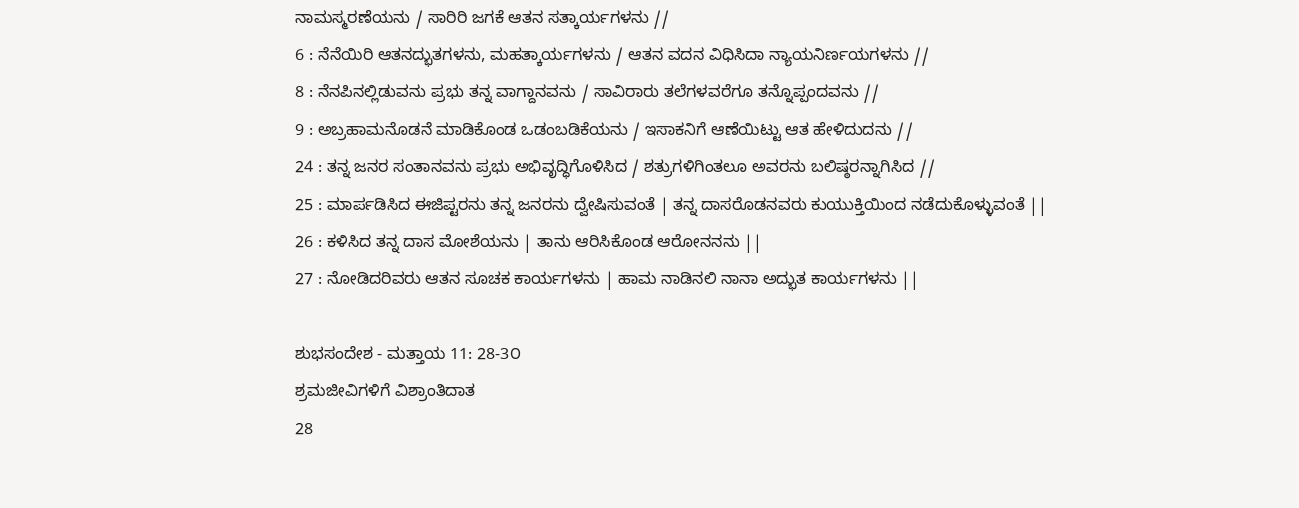ನಾಮಸ್ಮರಣೆಯನು / ಸಾರಿರಿ ಜಗಕೆ ಆತನ ಸತ್ಕಾರ್ಯಗಳನು //
6 : ನೆನೆಯಿರಿ ಆತನದ್ಭುತಗಳನು, ಮಹತ್ಕಾರ್ಯಗಳನು / ಆತನ ವದನ ವಿಧಿಸಿದಾ ನ್ಯಾಯನಿರ್ಣಯಗಳನು //
8 : ನೆನಪಿನಲ್ಲಿಡುವನು ಪ್ರಭು ತನ್ನ ವಾಗ್ದಾನವನು / ಸಾವಿರಾರು ತಲೆಗಳವರೆಗೂ ತನ್ನೊಪ್ಪಂದವನು //
9 : ಅಬ್ರಹಾಮನೊಡನೆ ಮಾಡಿಕೊಂಡ ಒಡಂಬಡಿಕೆಯನು / ಇಸಾಕನಿಗೆ ಆಣೆಯಿಟ್ಟು ಆತ ಹೇಳಿದುದನು //
24 : ತನ್ನ ಜನರ ಸಂತಾನವನು ಪ್ರಭು ಅಭಿವೃದ್ಧಿಗೊಳಿಸಿದ / ಶತ್ರುಗಳಿಗಿಂತಲೂ ಅವರನು ಬಲಿಷ್ಠರನ್ನಾಗಿಸಿದ //
25 : ಮಾರ್ಪಡಿಸಿದ ಈಜಿಪ್ಟರನು ತನ್ನ ಜನರನು ದ್ವೇಷಿಸುವಂತೆ | ತನ್ನ ದಾಸರೊಡನವರು ಕುಯುಕ್ತಿಯಿಂದ ನಡೆದುಕೊಳ್ಳುವಂತೆ ||
26 : ಕಳಿಸಿದ ತನ್ನ ದಾಸ ಮೋಶೆಯನು | ತಾನು ಆರಿಸಿಕೊಂಡ ಆರೋನನನು ||
27 : ನೋಡಿದರಿವರು ಆತನ ಸೂಚಕ ಕಾರ್ಯಗಳನು | ಹಾಮ ನಾಡಿನಲಿ ನಾನಾ ಅದ್ಭುತ ಕಾರ್ಯಗಳನು ||

ಶುಭಸಂದೇಶ - ಮತ್ತಾಯ 11: 28-3೦
ಶ್ರಮಜೀವಿಗಳಿಗೆ ವಿಶ್ರಾಂತಿದಾತ
28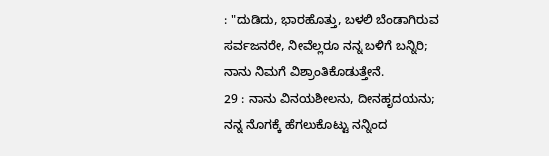: "ದುಡಿದು, ಭಾರಹೊತ್ತು, ಬಳಲಿ ಬೆಂಡಾಗಿರುವ ಸರ್ವಜನರೇ, ನೀವೆಲ್ಲರೂ ನನ್ನ ಬಳಿಗೆ ಬನ್ನಿರಿ; ನಾನು ನಿಮಗೆ ವಿಶ್ರಾಂತಿಕೊಡುತ್ತೇನೆ.
29 : ನಾನು ವಿನಯಶೀಲನು, ದೀನಹೃದಯನು; ನನ್ನ ನೊಗಕ್ಕೆ ಹೆಗಲುಕೊಟ್ಟು ನನ್ನಿಂದ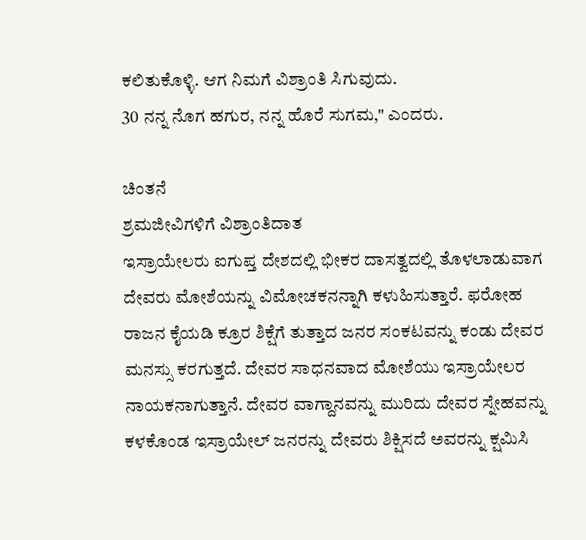ಕಲಿತುಕೊಳ್ಳಿ. ಆಗ ನಿಮಗೆ ವಿಶ್ರಾಂತಿ ಸಿಗುವುದು.
30 ನನ್ನ ನೊಗ ಹಗುರ, ನನ್ನ ಹೊರೆ ಸುಗಮ," ಎಂದರು.

ಚಿಂತನೆ
ಶ್ರಮಜೀವಿಗಳಿಗೆ ವಿಶ್ರಾಂತಿದಾತ
ಇಸ್ರಾಯೇಲರು ಐಗುಪ್ತ ದೇಶದಲ್ಲಿ ಭೀಕರ ದಾಸತ್ವದಲ್ಲಿ ತೊಳಲಾಡುವಾಗ ದೇವರು ಮೋಶೆಯನ್ನು ವಿಮೋಚಕನನ್ನಾಗಿ ಕಳುಹಿಸುತ್ತಾರೆ. ಫರೋಹ ರಾಜನ ಕೈಯಡಿ ಕ್ರೂರ ಶಿಕ್ಷೆಗೆ ತುತ್ತಾದ ಜನರ ಸಂಕಟವನ್ನು ಕಂಡು ದೇವರ ಮನಸ್ಸು ಕರಗುತ್ತದೆ. ದೇವರ ಸಾಧನವಾದ ಮೋಶೆಯು ಇಸ್ರಾಯೇಲರ ನಾಯಕನಾಗುತ್ತಾನೆ. ದೇವರ ವಾಗ್ದಾನವನ್ನು ಮುರಿದು ದೇವರ ಸ್ನೇಹವನ್ನು ಕಳಕೊಂಡ ಇಸ್ರಾಯೇಲ್ ಜನರನ್ನು ದೇವರು ಶಿಕ್ಷಿಸದೆ ಅವರನ್ನು ಕ್ಷಮಿಸಿ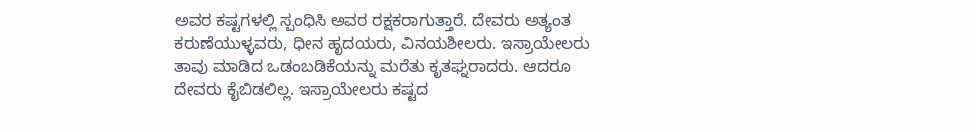ಅವರ ಕಷ್ಟಗಳಲ್ಲಿ ಸ್ಪಂಧಿಸಿ ಅವರ ರಕ್ಷಕರಾಗುತ್ತಾರೆ. ದೇವರು ಅತ್ಯಂತ ಕರುಣೆಯುಳ್ಳವರು, ಧೀನ ಹೃದಯರು, ವಿನಯಶೀಲರು. ಇಸ್ರಾಯೇಲರು ತಾವು ಮಾಡಿದ ಒಡಂಬಡಿಕೆಯನ್ನು ಮರೆತು ಕೃತಘ್ನರಾದರು. ಆದರೂ ದೇವರು ಕೈಬಿಡಲಿಲ್ಲ. ಇಸ್ರಾಯೇಲರು ಕಷ್ಟದ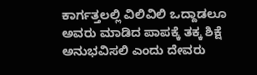ಕಾರ್ಗತ್ತಲಲ್ಲಿ ವಿಲಿವಿಲಿ ಒದ್ದಾಡಲೂ ಅವರು ಮಾಡಿದ ಪಾಪಕ್ಕೆ ತಕ್ಕ ಶಿಕ್ಷೆ ಅನುಭವಿಸಲಿ ಎಂದು ದೇವರು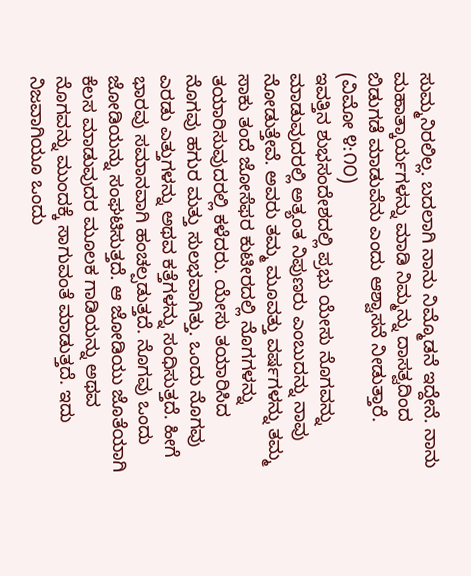ಸುಮ್ಮನಿರಲಿಲ್ಲ. ಬದಲಾಗಿ ನಾನು ನಿಮ್ಮೊಡನೆ ಇದ್ದೇನೆ. ನಾನು ಮಹಾತ್ಕಾರ್ಯಗಳನ್ನು ಮಾಡಿ ನಿಮ್ಮನ್ನು ದಾಸತ್ವದಿಂದ ಬಿಡುಗಡೆ ಮಾಡುವೆನು ಎಂದು ಆಶ್ವಾಸನೆ ನೀಡುತ್ತಾರೆ. (ವಿಮೋ ೪:೧೦)
ಇವತ್ತಿನ ಶುಭಸಂದೇಶದಲ್ಲಿ ಪ್ರಭು ಯೇಸು ನೊಗವನ್ನು ಮಾಡುವುದರಲ್ಲಿ ಅತ್ಯಂತ ನಿಪುಣರು ಎಂಬುದನ್ನು ನಾವು ನೋಡುತ್ತೇವೆ. ಅವರು ತಮ್ಮ ಮೂವತ್ತು ವರ್ಷಗಳನ್ನು ತಮ್ಮ ಸಾಕು ತಂದೆ ಜೋಸೆಫರ ಕುಟೀರದಲ್ಲಿ ನೊಗಗಳನ್ನು ತಯಾರಿಸುವುದರಲ್ಲಿ ಕಳೆದರು. ಯೇಸು ತಯಾರಿಸಿದ ನೊಗವು ಹಗುರ ಮತ್ತು ಸುಲಭವಾಗಿತ್ತು. ಒಂದು ನೊಗವು ಎರಡು ಎತ್ತುಗಳನ್ನು ಅಥವ ಕತ್ತೆಗಳನ್ನು ಸಂಧಿಸುತ್ತದೆ. ಹೀಗೆ ಭಾರವು ಸಮಾನವಾಗಿ ಹಂಚಲ್ಪಡುತ್ತದೆ. ನೊಗವು ಒಂದು ಜೋಡಿಯನ್ನು ಸಂಘಟಿಸುತ್ತದೆ. ಆ ಜೋಡಿಯು ಜೊತೆಯಾಗಿ ಕೆಲಸ ಮಾಡುವುದರ ಮೂಲಕ ಗಾಡಿಯನ್ನು ಅಥವ ನೊಗವನ್ನು ಮುಂದಕ್ಕೆ ಸಾಗುವಂತೆ ಮಾಡುತ್ತದೆ. ಇದು ನಿಜವಾಗಿಯೂ ಒಂದು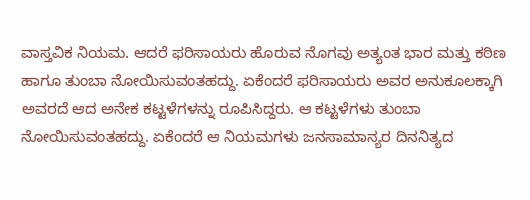ವಾಸ್ತವಿಕ ನಿಯಮ. ಆದರೆ ಫರಿಸಾಯರು ಹೊರುವ ನೊಗವು ಅತ್ಯಂತ ಭಾರ ಮತ್ತು ಕಠಿಣ ಹಾಗೂ ತುಂಬಾ ನೋಯಿಸುವಂತಹದ್ದು. ಏಕೆಂದರೆ ಫರಿಸಾಯರು ಅವರ ಅನುಕೂಲಕ್ಕಾಗಿ ಅವರದೆ ಆದ ಅನೇಕ ಕಟ್ಟಳೆಗಳನ್ನು ರೂಪಿಸಿದ್ದರು. ಆ ಕಟ್ಟಳೆಗಳು ತುಂಬಾ ನೋಯಿಸುವಂತಹದ್ದು. ಏಕೆಂದರೆ ಆ ನಿಯಮಗಳು ಜನಸಾಮಾನ್ಯರ ದಿನನಿತ್ಯದ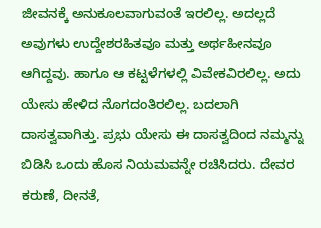ಜೀವನಕ್ಕೆ ಅನುಕೂಲವಾಗುವಂತೆ ಇರಲಿಲ್ಲ. ಅದಲ್ಲದೆ ಅವುಗಳು ಉದ್ದೇಶರಹಿತವೂ ಮತ್ತು ಅರ್ಥಹೀನವೂ ಆಗಿದ್ದವು. ಹಾಗೂ ಆ ಕಟ್ಟಳೆಗಳಲ್ಲಿ ವಿವೇಕವಿರಲಿಲ್ಲ. ಅದು ಯೇಸು ಹೇಳಿದ ನೊಗದಂತಿರಲಿಲ್ಲ. ಬದಲಾಗಿ ದಾಸತ್ವವಾಗಿತ್ತು. ಪ್ರಭು ಯೇಸು ಈ ದಾಸತ್ವದಿಂದ ನಮ್ಮನ್ನು ಬಿಡಿಸಿ ಒಂದು ಹೊಸ ನಿಯಮವನ್ನೇ ರಚಿಸಿದರು. ದೇವರ ಕರುಣೆ, ದೀನತೆ,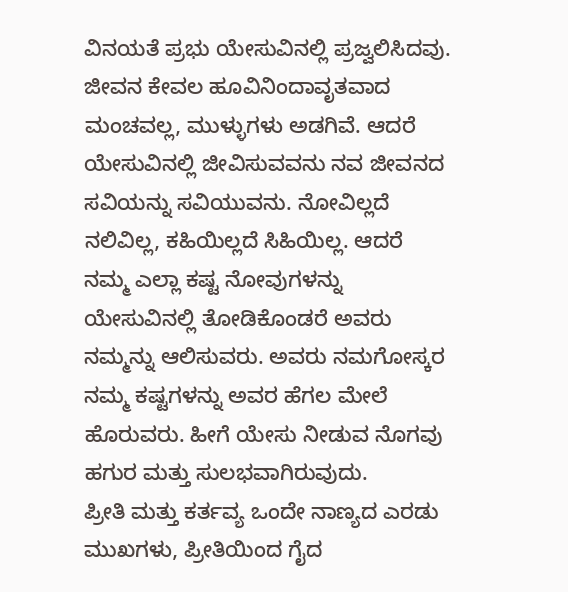ವಿನಯತೆ ಪ್ರಭು ಯೇಸುವಿನಲ್ಲಿ ಪ್ರಜ್ವಲಿಸಿದವು.
ಜೀವನ ಕೇವಲ ಹೂವಿನಿಂದಾವೃತವಾದ ಮಂಚವಲ್ಲ, ಮುಳ್ಳುಗಳು ಅಡಗಿವೆ. ಆದರೆ ಯೇಸುವಿನಲ್ಲಿ ಜೀವಿಸುವವನು ನವ ಜೀವನದ ಸವಿಯನ್ನು ಸವಿಯುವನು. ನೋವಿಲ್ಲದೆ ನಲಿವಿಲ್ಲ, ಕಹಿಯಿಲ್ಲದೆ ಸಿಹಿಯಿಲ್ಲ. ಆದರೆ ನಮ್ಮ ಎಲ್ಲಾ ಕಷ್ಟ ನೋವುಗಳನ್ನು ಯೇಸುವಿನಲ್ಲಿ ತೋಡಿಕೊಂಡರೆ ಅವರು ನಮ್ಮನ್ನು ಆಲಿಸುವರು. ಅವರು ನಮಗೋಸ್ಕರ ನಮ್ಮ ಕಷ್ಟಗಳನ್ನು ಅವರ ಹೆಗಲ ಮೇಲೆ ಹೊರುವರು. ಹೀಗೆ ಯೇಸು ನೀಡುವ ನೊಗವು ಹಗುರ ಮತ್ತು ಸುಲಭವಾಗಿರುವುದು.
ಪ್ರೀತಿ ಮತ್ತು ಕರ್ತವ್ಯ ಒಂದೇ ನಾಣ್ಯದ ಎರಡು ಮುಖಗಳು, ಪ್ರೀತಿಯಿಂದ ಗೈದ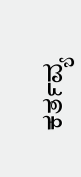ಕರ್ತವ್ಯ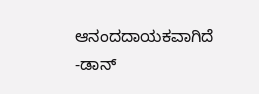ಆನಂದದಾಯಕವಾಗಿದೆ
-ಡಾನ್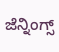ಜೆನ್ನಿಂಗ್ಸ್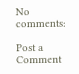No comments:

Post a Comment